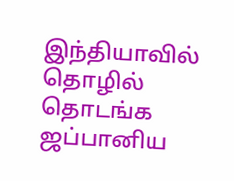இந்தியாவில் தொழில் தொடங்க ஜப்பானிய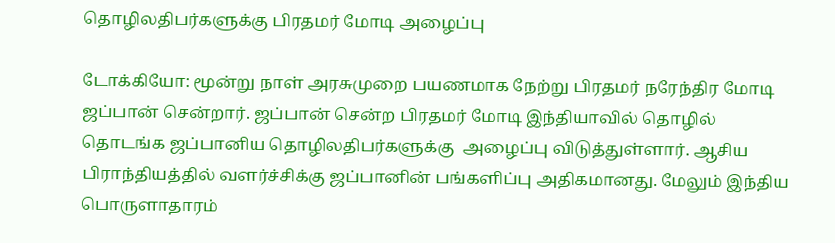தொழிலதிபர்களுக்கு பிரதமர் மோடி அழைப்பு

டோக்கியோ: மூன்று நாள் அரசுமுறை பயணமாக நேற்று பிரதமர் நரேந்திர மோடி ஜப்பான் சென்றார். ஜப்பான் சென்ற பிரதமர் மோடி இந்தியாவில் தொழில் தொடங்க ஜப்பானிய தொழிலதிபர்களுக்கு  அழைப்பு விடுத்துள்ளார். ஆசிய பிராந்தியத்தில் வளர்ச்சிக்கு ஜப்பானின் பங்களிப்பு அதிகமானது. மேலும் இந்திய பொருளாதாரம்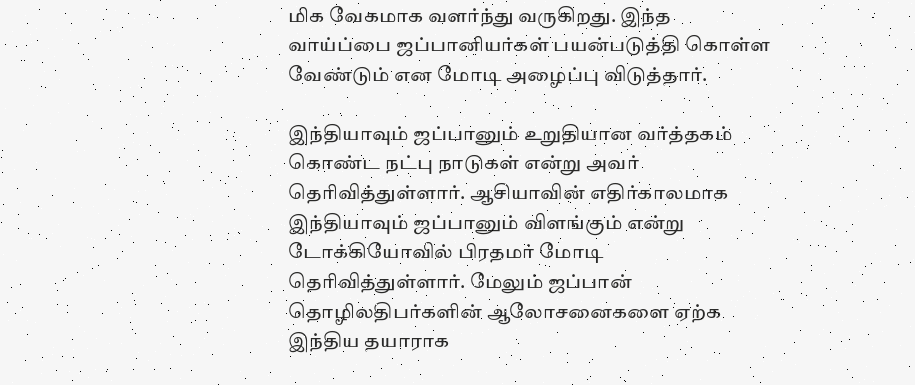மிக வேகமாக வளர்ந்து வருகிறது. இந்த வாய்ப்பை ஜப்பானியர்கள் பயன்படுத்தி கொள்ள வேண்டும் என மோடி அழைப்பு விடுத்தார்.

இந்தியாவும் ஜப்பானும் உறுதியான வர்த்தகம் கொண்ட நட்பு நாடுகள் என்று அவர் தெரிவித்துள்ளார். ஆசியாவின் எதிர்காலமாக இந்தியாவும் ஜப்பானும் விளங்கும் என்று டோக்கியோவில் பிரதமர் மோடி தெரிவித்துள்ளார். மேலும் ஜப்பான் தொழிலதிபர்களின் ஆலோசனைகளை ஏற்க இந்திய தயாராக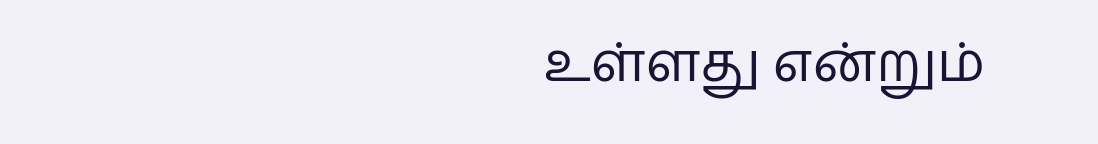உள்ளது என்றும்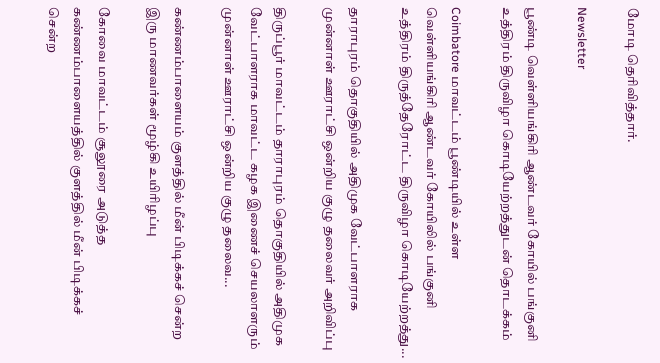மோடி தெரிவித்தார்.

Newsletter

பூண்டி வெள்ளியங்கிரி ஆண்டவர் கோயில் பங்குனி உத்திரம் திருவிழா கொடியேற்றத்துடன் தொடக்கம்

Coimbatore மாவட்டம் பூண்டியில் உள்ள வெள்ளியங்கிரி ஆண்டவர் கோயிலில் பங்குனி உத்திரம் திருத்தேரோட்ட திருவிழா கொடியேற்றத்து...

தாராபுரம் தொகுதியில் அதிமுக வேட்பாளராக முன்னாள் ஊராட்சி ஒன்றிய குழு தலைவர் அறிவிப்பு

திருப்பூர் மாவட்டம் தாராபுரம் தொகுதியில் அதிமுக வேட்பாளராக மாவட்ட கழக இணைச் செயலாளரும் முன்னாள் ஊராட்சி ஒன்றிய குழு தலைவ...

கண்ணம்பாளையம் குளத்தில் மீன் பிடிக்கச் சென்ற இரு மாணவர்கள் மூழ்கி உயிரிழப்பு

கோவை மாவட்டம் சூலூரை அடுத்த கண்ணம்பாளையத்தில் குளத்தில் மீன் பிடிக்கச் சென்ற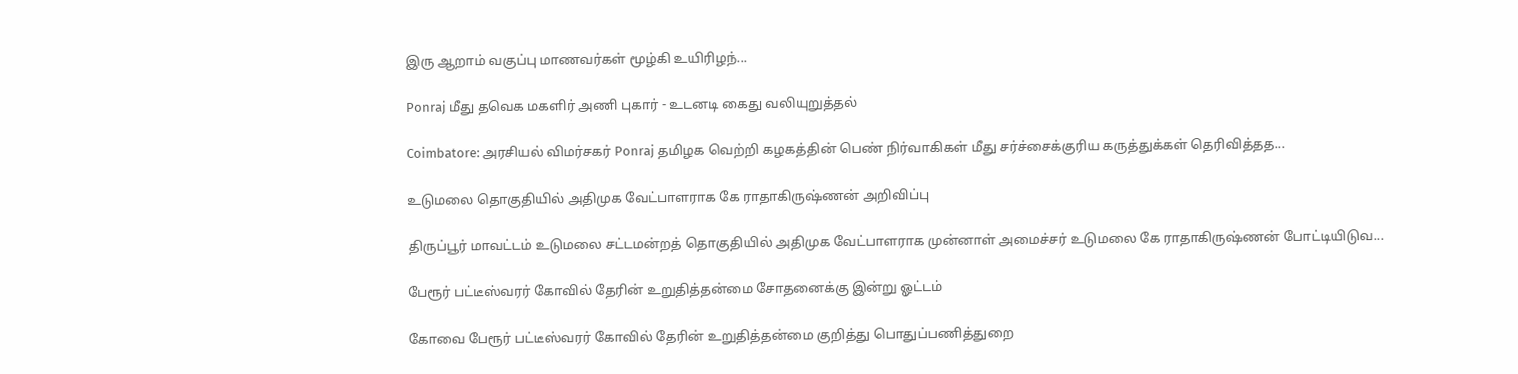இரு ஆறாம் வகுப்பு மாணவர்கள் மூழ்கி உயிரிழந்...

Ponraj மீது தவெக மகளிர் அணி புகார் - உடனடி கைது வலியுறுத்தல்

Coimbatore: அரசியல் விமர்சகர் Ponraj தமிழக வெற்றி கழகத்தின் பெண் நிர்வாகிகள் மீது சர்ச்சைக்குரிய கருத்துக்கள் தெரிவித்தத...

உடுமலை தொகுதியில் அதிமுக வேட்பாளராக கே ராதாகிருஷ்ணன் அறிவிப்பு

திருப்பூர் மாவட்டம் உடுமலை சட்டமன்றத் தொகுதியில் அதிமுக வேட்பாளராக முன்னாள் அமைச்சர் உடுமலை கே ராதாகிருஷ்ணன் போட்டியிடுவ...

பேரூர் பட்டீஸ்வரர் கோவில் தேரின் உறுதித்தன்மை சோதனைக்கு இன்று ஓட்டம்

கோவை பேரூர் பட்டீஸ்வரர் கோவில் தேரின் உறுதித்தன்மை குறித்து பொதுப்பணித்துறை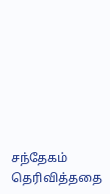சந்தேகம் தெரிவித்ததை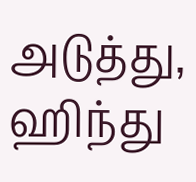அடுத்து, ஹிந்து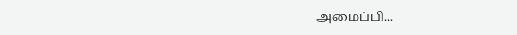அமைப்பி...